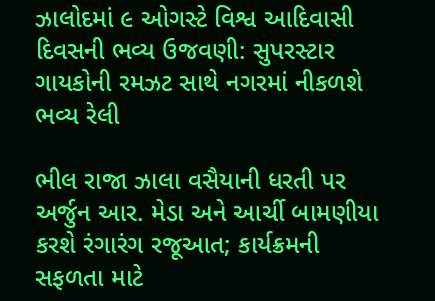ઝાલોદમાં ૯ ઓગસ્ટે વિશ્વ આદિવાસી દિવસની ભવ્ય ઉજવણી: સુપરસ્ટાર ગાયકોની રમઝટ સાથે નગરમાં નીકળશે ભવ્ય રેલી

ભીલ રાજા ઝાલા વસૈયાની ધરતી પર અર્જુન આર. મેડા અને આર્ચી બામણીયા કરશે રંગારંગ રજૂઆત; કાર્યક્રમની સફળતા માટે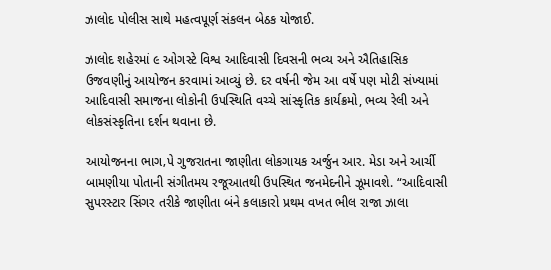ઝાલોદ પોલીસ સાથે મહત્વપૂર્ણ સંકલન બેઠક યોજાઈ.

ઝાલોદ શહેરમાં ૯ ઓગસ્ટે વિશ્વ આદિવાસી દિવસની ભવ્ય અને ઐતિહાસિક ઉજવણીનું આયોજન કરવામાં આવ્યું છે. દર વર્ષની જેમ આ વર્ષે પણ મોટી સંખ્યામાં આદિવાસી સમાજના લોકોની ઉપસ્થિતિ વચ્ચે સાંસ્કૃતિક કાર્યક્રમો, ભવ્ય રેલી અને લોકસંસ્કૃતિના દર્શન થવાના છે.

આયોજનના ભાગ‚પે ગુજરાતના જાણીતા લોકગાયક અર્જુન આર. મેડા અને આર્ચી બામણીયા પોતાની સંગીતમય રજૂઆતથી ઉપસ્થિત જનમેદનીને ઝૂમાવશે. “આદિવાસી સુપરસ્ટાર સિંગર તરીકે જાણીતા બંને કલાકારો પ્રથમ વખત ભીલ રાજા ઝાલા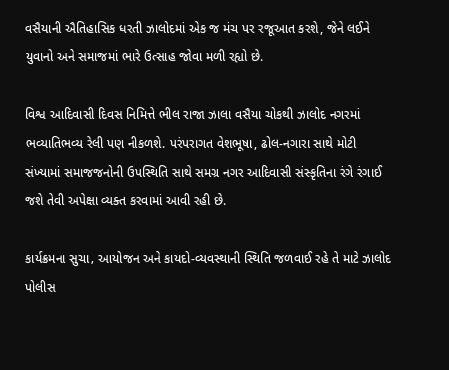વસૈયાની ઐતિહાસિક ધરતી ઝાલોદમાં એક જ મંચ પર રજૂઆત કરશે, જેને લઈને યુવાનો અને સમાજમાં ભારે ઉત્સાહ જોવા મળી રહ્યો છે.

વિશ્વ આદિવાસી દિવસ નિમિત્તે ભીલ રાજા ઝાલા વસૈયા ચોકથી ઝાલોદ નગરમાં ભવ્યાતિભવ્ય રેલી પણ નીકળશે. પરંપરાગત વેશભૂષા, ઢોલ-નગારા સાથે મોટી સંખ્યામાં સમાજજનોની ઉપસ્થિતિ સાથે સમગ્ર નગર આદિવાસી સંસ્કૃતિના રંગે રંગાઈ જશે તેવી અપેક્ષા વ્યક્ત કરવામાં આવી રહી છે.

કાર્યક્રમના સુચા‚ આયોજન અને કાયદો-વ્યવસ્થાની સ્થિતિ જળવાઈ રહે તે માટે ઝાલોદ પોલીસ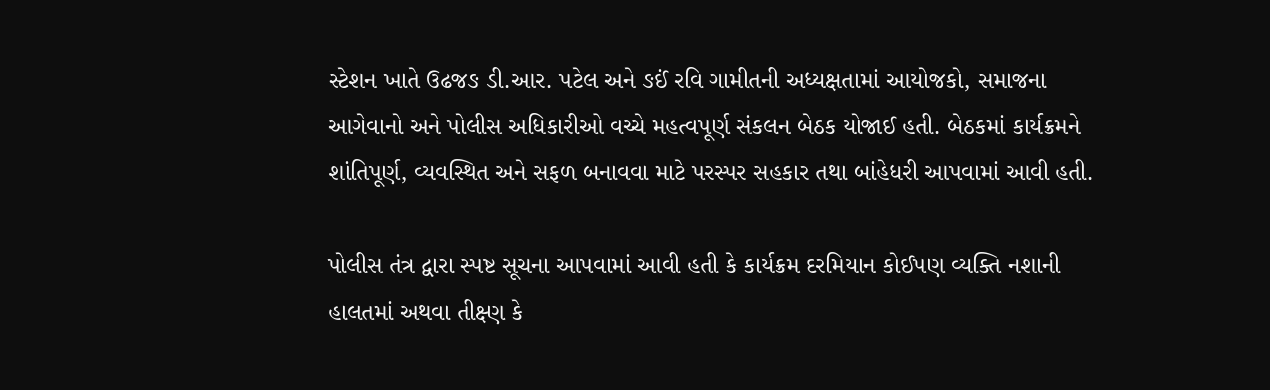સ્ટેશન ખાતે ઉઢજઙ ડી.આર. પટેલ અને ઙઈં રવિ ગામીતની અધ્યક્ષતામાં આયોજકો, સમાજના આગેવાનો અને પોલીસ અધિકારીઓ વચ્ચે મહત્વપૂર્ણ સંકલન બેઠક યોજાઈ હતી. બેઠકમાં કાર્યક્રમને શાંતિપૂર્ણ, વ્યવસ્થિત અને સફળ બનાવવા માટે પરસ્પર સહકાર તથા બાંહેધરી આપવામાં આવી હતી.

પોલીસ તંત્ર દ્વારા સ્પષ્ટ સૂચના આપવામાં આવી હતી કે કાર્યક્રમ દરમિયાન કોઈપણ વ્યક્તિ નશાની હાલતમાં અથવા તીક્ષ્ણ કે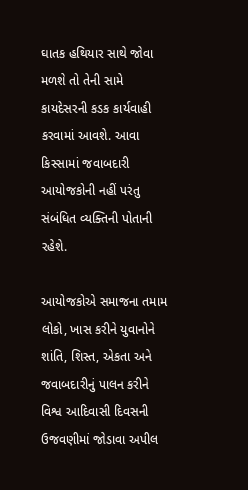ઘાતક હથિયાર સાથે જોવા મળશે તો તેની સામે કાયદેસરની કડક કાર્યવાહી કરવામાં આવશે. આવા કિસ્સામાં જવાબદારી આયોજકોની નહીં પરંતુ સંબંધિત વ્યક્તિની પોતાની રહેશે.

આયોજકોએ સમાજના તમામ લોકો, ખાસ કરીને યુવાનોને શાંતિ, શિસ્ત, એકતા અને જવાબદારીનું પાલન કરીને વિશ્વ આદિવાસી દિવસની ઉજવણીમાં જોડાવા અપીલ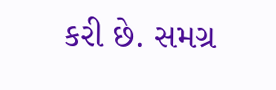કરી છે. સમગ્ર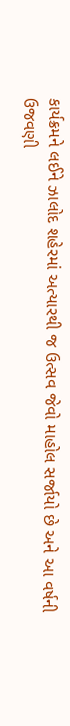કાર્યક્રમને લઈને ઝાલોદ શહેરમાં અત્યારથી જ ઉત્સવ જેવો માહોલ સર્જાયો છે અને આ વર્ષની ઉજવણી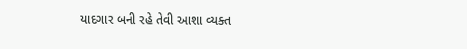યાદગાર બની રહે તેવી આશા વ્યક્ત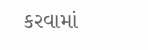કરવામાં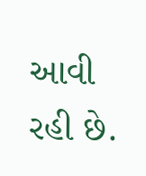આવી રહી છે.